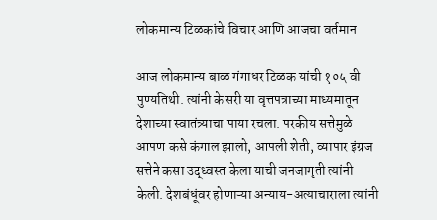लोकमान्य टिळकांचे विचार आणि आजचा वर्तमान

आज लोकमान्य बाळ गंगाधर टिळक यांची १०५ वी पुण्यतिथी. त्यांनी केसरी या वृत्तपत्राच्या माध्यमातून देशाच्या स्वातंत्र्याचा पाया रचला. परकीय सत्तेमुळे आपण कसे कंगाल झालो, आपली शेती, व्यापार इंग्रज सत्तेने कसा उद्ध्वस्त केला याची जनजागृती त्यांनी केली. देशबंधूंवर होणाऱ्या अन्याय-अत्याचाराला त्यांनी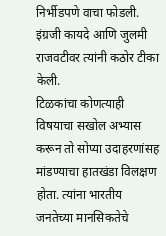निर्भीडपणे वाचा फोडली. इंग्रजी कायदे आणि जुलमी राजवटीवर त्यांनी कठोर टीका केली.
टिळकांचा कोणत्याही विषयाचा सखोल अभ्यास करून तो सोप्या उदाहरणांसह मांडण्याचा हातखंडा विलक्षण होता. त्यांना भारतीय जनतेच्या मानसिकतेचे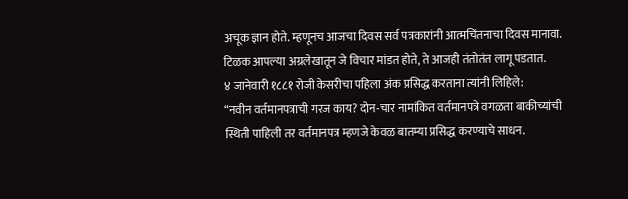अचूक ज्ञान होते. म्हणूनच आजचा दिवस सर्व पत्रकारांनी आत्मचिंतनाचा दिवस मानावा. टिळक आपल्या अग्रलेखातून जे विचार मांडत होते, ते आजही तंतोतंत लागू पडतात.
४ जानेवारी १८८१ रोजी केसरीचा पहिला अंक प्रसिद्ध करताना त्यांनी लिहिले:
“नवीन वर्तमानपत्राची गरज काय? दोन-चार नामांकित वर्तमानपत्रे वगळता बाकीच्यांची स्थिती पाहिली तर वर्तमानपत्र म्हणजे केवळ बातम्या प्रसिद्ध करण्याचे साधन.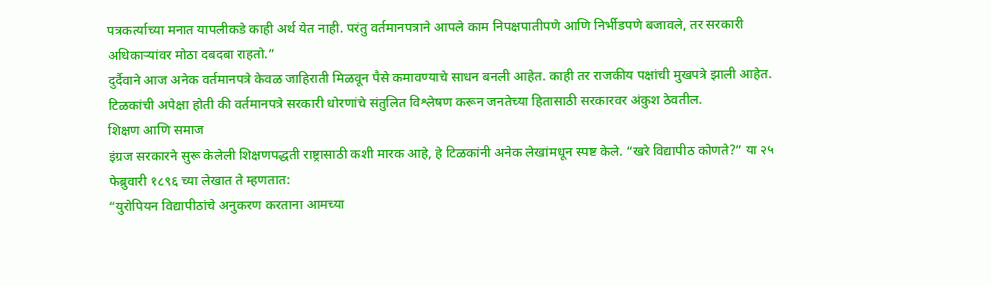पत्रकर्त्याच्या मनात यापलीकडे काही अर्थ येत नाही. परंतु वर्तमानपत्राने आपले काम निपक्षपातीपणे आणि निर्भीडपणे बजावले, तर सरकारी अधिकाऱ्यांवर मोठा दबदबा राहतो.”
दुर्दैवाने आज अनेक वर्तमानपत्रे केवळ जाहिराती मिळवून पैसे कमावण्याचे साधन बनली आहेत. काही तर राजकीय पक्षांची मुखपत्रे झाली आहेत. टिळकांची अपेक्षा होती की वर्तमानपत्रे सरकारी धोरणांचे संतुलित विश्लेषण करून जनतेच्या हितासाठी सरकारवर अंकुश ठेवतील.
शिक्षण आणि समाज
इंग्रज सरकारने सुरू केलेली शिक्षणपद्धती राष्ट्रासाठी कशी मारक आहे, हे टिळकांनी अनेक लेखांमधून स्पष्ट केले. “खरे विद्यापीठ कोणते?” या २५ फेब्रुवारी १८९६ च्या लेखात ते म्हणतात:
“युरोपियन विद्यापीठांचे अनुकरण करताना आमच्या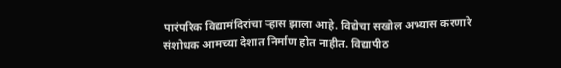पारंपरिक विद्यामंदिरांचा र्‍हास झाला आहे. विद्येचा सखोल अभ्यास करणारे संशोधक आमच्या देशात निर्माण होत नाहीत. विद्यापीठ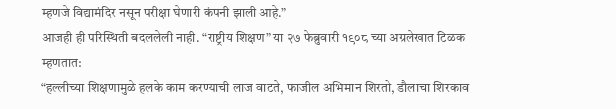म्हणजे विद्यामंदिर नसून परीक्षा घेणारी कंपनी झाली आहे.”
आजही ही परिस्थिती बदललेली नाही. “राष्ट्रीय शिक्षण” या २७ फेब्रुवारी १९०८ च्या अग्रलेखात टिळक म्हणतात:
“हल्लीच्या शिक्षणामुळे हलके काम करण्याची लाज वाटते, फाजील अभिमान शिरतो, डौलाचा शिरकाव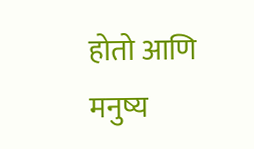होतो आणि मनुष्य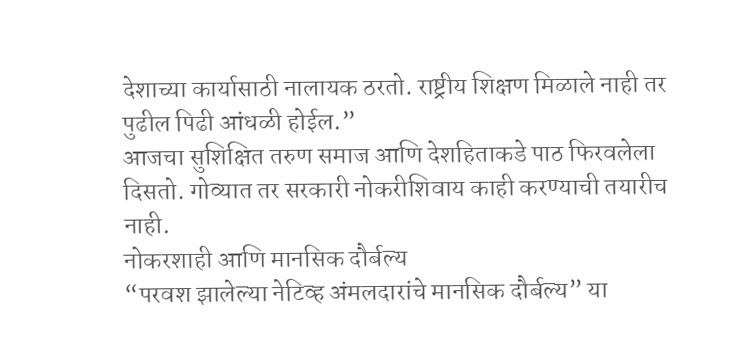देशाच्या कार्यासाठी नालायक ठरतो. राष्ट्रीय शिक्षण मिळाले नाही तर पुढील पिढी आंधळी होईल.”
आजचा सुशिक्षित तरुण समाज आणि देशहिताकडे पाठ फिरवलेला दिसतो. गोव्यात तर सरकारी नोकरीशिवाय काही करण्याची तयारीच नाही.
नोकरशाही आणि मानसिक दौर्बल्य
“परवश झालेल्या नेटिव्ह अंमलदारांचे मानसिक दौर्बल्य” या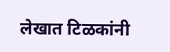लेखात टिळकांनी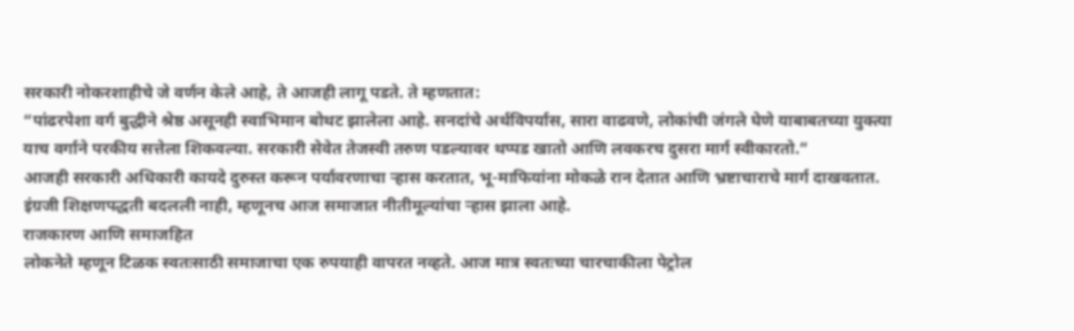सरकारी नोकरशाहीचे जे वर्णन केले आहे, ते आजही लागू पडते. ते म्हणतात:
“पांढरपेशा वर्ग बुद्धीने श्रेष्ठ असूनही स्वाभिमान बोथट झालेला आहे. सनदांचे अर्थविपर्यास, सारा वाढवणे, लोकांची जंगले घेणे याबाबतच्या युक्त्या याच वर्गाने परकीय सत्तेला शिकवल्या. सरकारी सेवेत तेजस्वी तरुण पडल्यावर थप्पड खातो आणि लवकरच दुसरा मार्ग स्वीकारतो.”
आजही सरकारी अधिकारी कायदे दुरुस्त करून पर्यावरणाचा ऱ्हास करतात, भू-माफियांना मोकळे रान देतात आणि भ्रष्टाचाराचे मार्ग दाखवतात. इंग्रजी शिक्षणपद्धती बदलली नाही, म्हणूनच आज समाजात नीतीमूल्यांचा ऱ्हास झाला आहे.
राजकारण आणि समाजहित
लोकनेते म्हणून टिळक स्वतःसाठी समाजाचा एक रुपयाही वापरत नव्हते. आज मात्र स्वतःच्या चारचाकीला पेट्रोल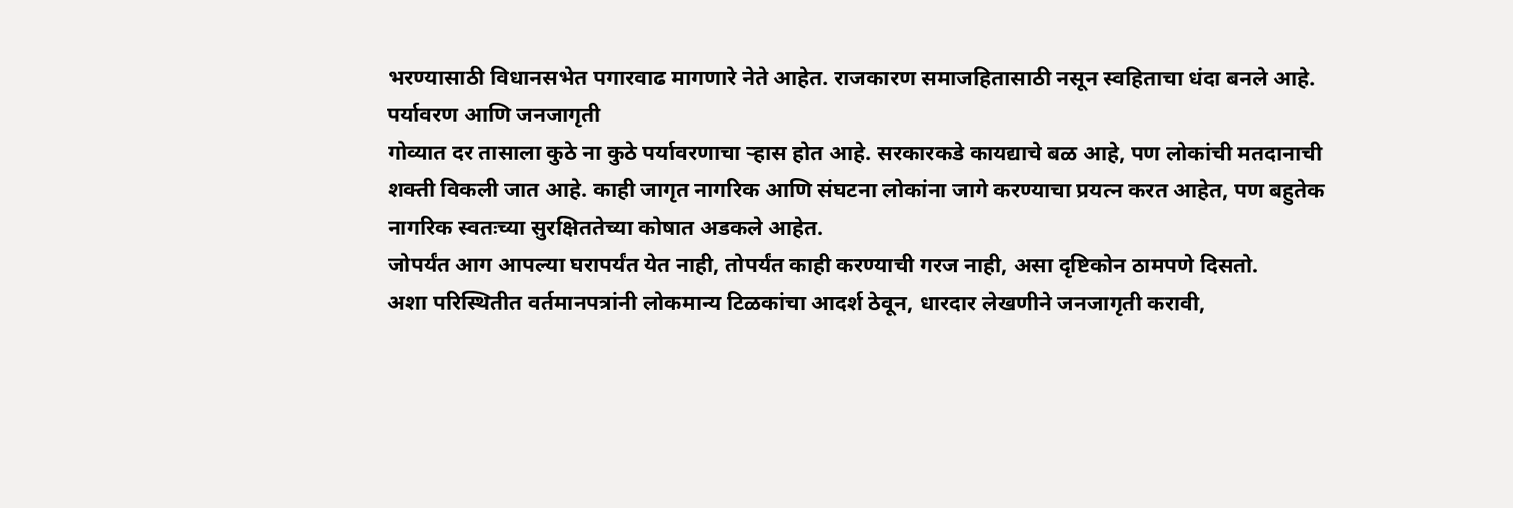भरण्यासाठी विधानसभेत पगारवाढ मागणारे नेते आहेत. राजकारण समाजहितासाठी नसून स्वहिताचा धंदा बनले आहे.
पर्यावरण आणि जनजागृती
गोव्यात दर तासाला कुठे ना कुठे पर्यावरणाचा ऱ्हास होत आहे. सरकारकडे कायद्याचे बळ आहे, पण लोकांची मतदानाची शक्ती विकली जात आहे. काही जागृत नागरिक आणि संघटना लोकांना जागे करण्याचा प्रयत्न करत आहेत, पण बहुतेक नागरिक स्वतःच्या सुरक्षिततेच्या कोषात अडकले आहेत.
जोपर्यंत आग आपल्या घरापर्यंत येत नाही, तोपर्यंत काही करण्याची गरज नाही, असा दृष्टिकोन ठामपणे दिसतो.
अशा परिस्थितीत वर्तमानपत्रांनी लोकमान्य टिळकांचा आदर्श ठेवून, धारदार लेखणीने जनजागृती करावी,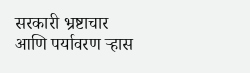सरकारी भ्रष्टाचार आणि पर्यावरण ऱ्हास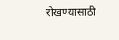रोखण्यासाठी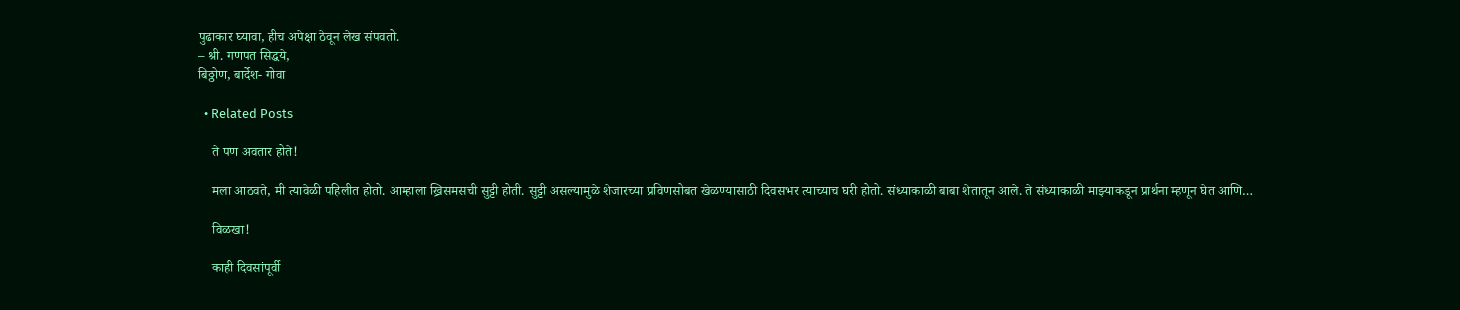पुढाकार घ्यावा, हीच अपेक्षा ठेवून लेख संपवतो.
– श्री. गणपत सिद्धये,
बिठ्ठोण, बार्देश- गोवा

  • Related Posts

    ते पण अवतार होते!

    मला आठवते, मी त्यावेळी पहिलीत होतो. आम्हाला ख्रिसमसची सुट्टी होती. सुट्टी असल्यामुळे शेजारच्या प्रविणसोबत खेळण्यासाठी दिवसभर त्याच्याच घरी होतो. संध्याकाळी बाबा शेतातून आले. ते संध्याकाळी माझ्याकडून प्रार्थना म्हणून घेत आणि…

    विळखा!

    काही दिवसांपूर्वी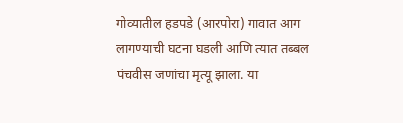गोव्यातील हडपडे (आरपोरा) गावात आग लागण्याची घटना घडली आणि त्यात तब्बल पंचवीस जणांचा मृत्यू झाला. या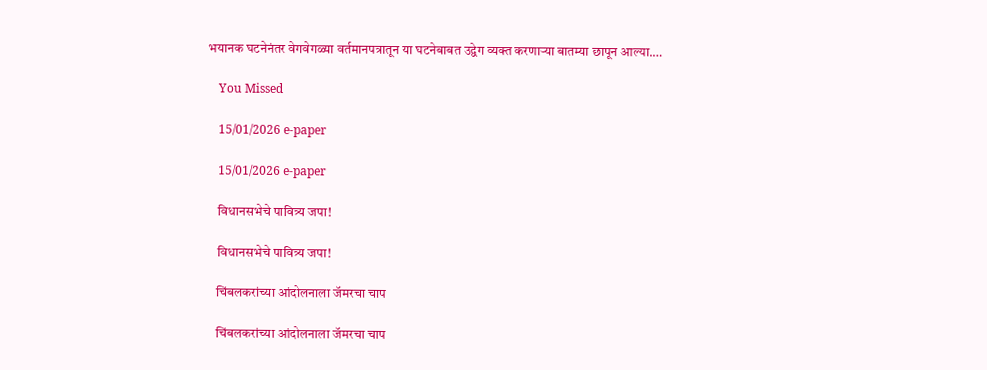भयानक घटनेनंतर वेगवेगळ्या वर्तमानपत्रातून या घटनेबाबत उद्वेग व्यक्त करणाऱ्या बातम्या छापून आल्या.…

    You Missed

    15/01/2026 e-paper

    15/01/2026 e-paper

    विधानसभेचे पावित्र्य जपा!

    विधानसभेचे पावित्र्य जपा!

    चिंबलकरांच्या आंदोलनाला जॅमरचा चाप

    चिंबलकरांच्या आंदोलनाला जॅमरचा चाप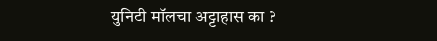युनिटी मॉलचा अट्टाहास का ?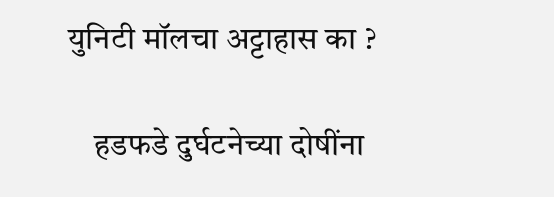युनिटी मॉलचा अट्टाहास का ?

    हडफडे दुर्घटनेच्या दोषींना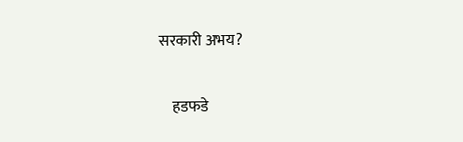सरकारी अभय?

    हडफडे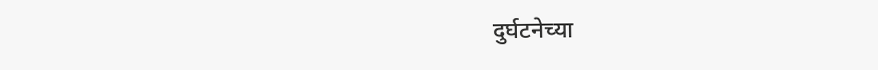दुर्घटनेच्या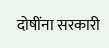दोषींना सरकारी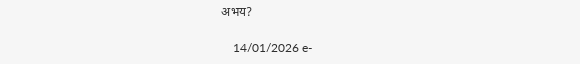अभय?

    14/01/2026 e-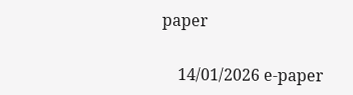paper

    14/01/2026 e-paper